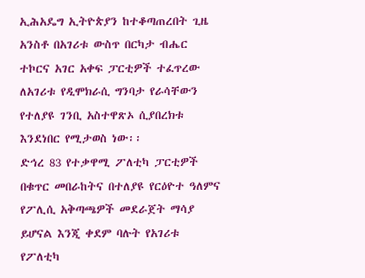ኢሕአዴግ ኢትዮጵያን ከተቆጣጠረበት ጊዜ አንስቶ በአገሪቱ ውስጥ በርካታ ብሔር ተኮርና አገር አቀፍ ፓርቲዎች ተፈጥረው ለአገሪቱ የዲሞክራሲ ግንባታ የራሳቸውን የተለያዩ ገንቢ አስተዋጽኦ ሲያበረክቱ እንደነበር የሚታወስ ነው፡፡
ድኅረ 83 የተቃዋሚ ፖለቲካ ፓርቲዎች በቁጥር መበራከትና በተለያዩ የርዕዮተ ዓለምና የፖሊሲ አቅጣጫዎች መደራጀት ማሳያ ይሆናል እንጂ ቀደም ባሉት የአገሪቱ የፖለቲካ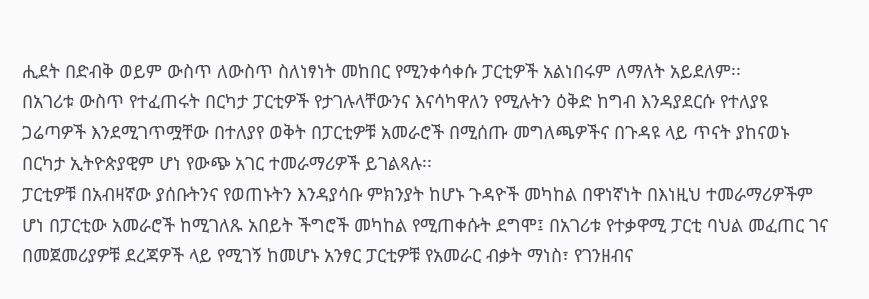ሒደት በድብቅ ወይም ውስጥ ለውስጥ ስለነፃነት መከበር የሚንቀሳቀሱ ፓርቲዎች አልነበሩም ለማለት አይደለም፡፡
በአገሪቱ ውስጥ የተፈጠሩት በርካታ ፓርቲዎች የታገሉላቸውንና እናሳካዋለን የሚሉትን ዕቅድ ከግብ እንዳያደርሱ የተለያዩ ጋሬጣዎች እንደሚገጥሟቸው በተለያየ ወቅት በፓርቲዎቹ አመራሮች በሚሰጡ መግለጫዎችና በጉዳዩ ላይ ጥናት ያከናወኑ በርካታ ኢትዮጵያዊም ሆነ የውጭ አገር ተመራማሪዎች ይገልጻሉ፡፡
ፓርቲዎቹ በአብዛኛው ያሰቡትንና የወጠኑትን እንዳያሳቡ ምክንያት ከሆኑ ጉዳዮች መካከል በዋነኛነት በእነዚህ ተመራማሪዎችም ሆነ በፓርቲው አመራሮች ከሚገለጹ አበይት ችግሮች መካከል የሚጠቀሱት ደግሞ፤ በአገሪቱ የተቃዋሚ ፓርቲ ባህል መፈጠር ገና በመጀመሪያዎቹ ደረጃዎች ላይ የሚገኝ ከመሆኑ አንፃር ፓርቲዎቹ የአመራር ብቃት ማነስ፣ የገንዘብና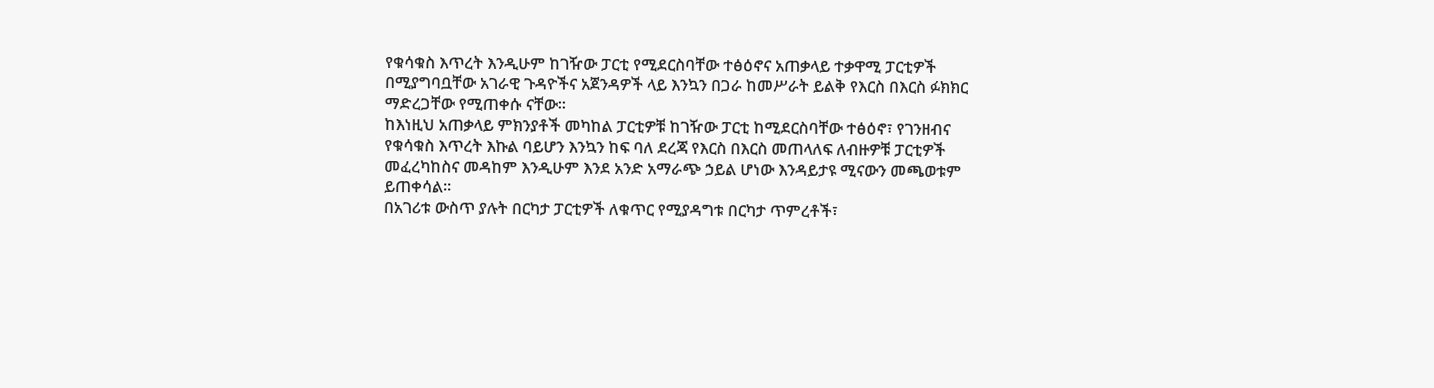የቁሳቁስ እጥረት እንዲሁም ከገዥው ፓርቲ የሚደርስባቸው ተፅዕኖና አጠቃላይ ተቃዋሚ ፓርቲዎች በሚያግባቧቸው አገራዊ ጉዳዮችና አጀንዳዎች ላይ እንኳን በጋራ ከመሥራት ይልቅ የእርስ በእርስ ፉክክር ማድረጋቸው የሚጠቀሱ ናቸው፡፡
ከእነዚህ አጠቃላይ ምክንያቶች መካከል ፓርቲዎቹ ከገዥው ፓርቲ ከሚደርስባቸው ተፅዕኖ፣ የገንዘብና የቁሳቁስ እጥረት እኩል ባይሆን እንኳን ከፍ ባለ ደረጃ የእርስ በእርስ መጠላለፍ ለብዙዎቹ ፓርቲዎች መፈረካከስና መዳከም እንዲሁም እንደ አንድ አማራጭ ኃይል ሆነው እንዳይታዩ ሚናውን መጫወቱም ይጠቀሳል፡፡
በአገሪቱ ውስጥ ያሉት በርካታ ፓርቲዎች ለቁጥር የሚያዳግቱ በርካታ ጥምረቶች፣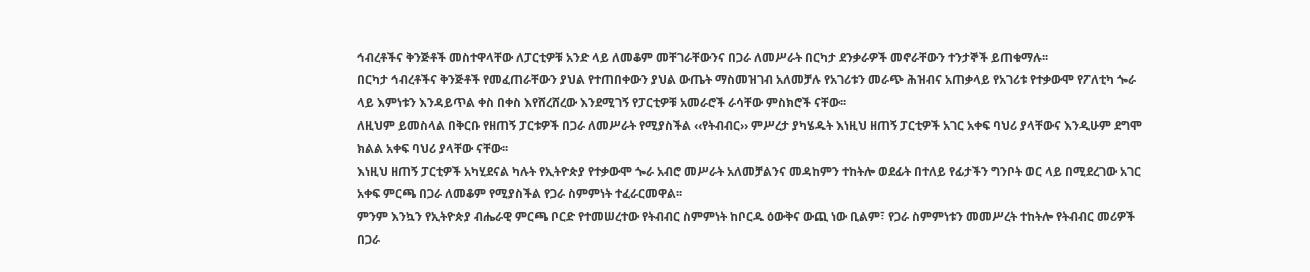ኅብረቶችና ቅንጅቶች መስተዋላቸው ለፓርቲዎቹ አንድ ላይ ለመቆም መቸገራቸውንና በጋራ ለመሥራት በርካታ ደንቃራዎች መኖራቸውን ተንታኞች ይጠቁማሉ፡፡
በርካታ ኅብረቶችና ቅንጅቶች የመፈጠራቸውን ያህል የተጠበቀውን ያህል ውጤት ማስመዝገብ አለመቻሉ የአገሪቱን መራጭ ሕዝብና አጠቃላይ የአገሪቱ የተቃውሞ የፖለቲካ ጐራ ላይ እምነቱን እንዳይጥል ቀስ በቀስ እየሸረሸረው እንደሚገኝ የፓርቲዎቹ አመራሮች ራሳቸው ምስክሮች ናቸው፡፡
ለዚህም ይመስላል በቅርቡ የዘጠኝ ፓርቱዎች በጋራ ለመሥራት የሚያስችል ‹‹የትብብር›› ምሥረታ ያካሄዱት እነዚህ ዘጠኝ ፓርቲዎች አገር አቀፍ ባህሪ ያላቸውና እንዲሁም ደግሞ ክልል አቀፍ ባህሪ ያላቸው ናቸው፡፡
እነዚህ ዘጠኝ ፓርቲዎች አካሂደናል ካሉት የኢትዮጵያ የተቃውሞ ጐራ አብሮ መሥራት አለመቻልንና መዳከምን ተከትሎ ወደፊት በተለይ የፊታችን ግንቦት ወር ላይ በሚደረገው አገር አቀፍ ምርጫ በጋራ ለመቆም የሚያስችል የጋራ ስምምነት ተፈራርመዋል፡፡
ምንም እንኳን የኢትዮጵያ ብሔራዊ ምርጫ ቦርድ የተመሠረተው የትብብር ስምምነት ከቦርዱ ዕውቅና ውጪ ነው ቢልም፣ የጋራ ስምምነቱን መመሥረት ተከትሎ የትብብር መሪዎች በጋራ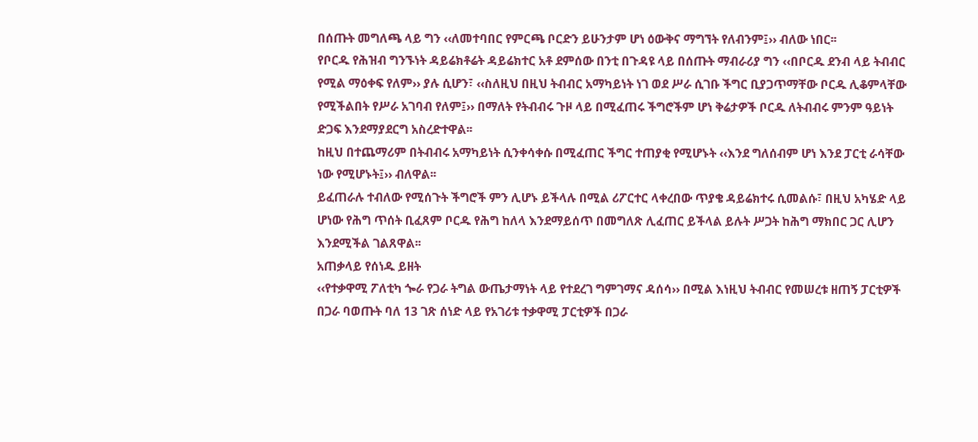በሰጡት መግለጫ ላይ ግን ‹‹ለመተባበር የምርጫ ቦርድን ይሁንታም ሆነ ዕውቅና ማግኘት የለብንም፤›› ብለው ነበር፡፡
የቦርዱ የሕዝብ ግንኙነት ዳይሬክቶሬት ዳይሬክተር አቶ ደምሰው በንቲ በጉዳዩ ላይ በሰጡት ማብራሪያ ግን ‹‹በቦርዱ ደንብ ላይ ትብብር የሚል ማዕቀፍ የለም›› ያሉ ሲሆን፣ ‹‹ስለዚህ በዚህ ትብብር አማካይነት ነገ ወደ ሥራ ሲገቡ ችግር ቢያጋጥማቸው ቦርዱ ሊቆምላቸው የሚችልበት የሥራ አገባብ የለም፤›› በማለት የትብብሩ ጉዞ ላይ በሚፈጠሩ ችግሮችም ሆነ ቅሬታዎች ቦርዱ ለትብብሩ ምንም ዓይነት ድጋፍ እንደማያደርግ አስረድተዋል፡፡
ከዚህ በተጨማሪም በትብብሩ አማካይነት ሲንቀሳቀሱ በሚፈጠር ችግር ተጠያቂ የሚሆኑት ‹‹እንደ ግለሰብም ሆነ እንደ ፓርቲ ራሳቸው ነው የሚሆኑት፤›› ብለዋል፡፡
ይፈጠራሉ ተብለው የሚሰጉት ችግሮች ምን ሊሆኑ ይችላሉ በሚል ሪፖርተር ላቀረበው ጥያቄ ዳይሬክተሩ ሲመልሱ፣ በዚህ አካሄድ ላይ ሆነው የሕግ ጥሰት ቢፈጸም ቦርዱ የሕግ ከለላ እንደማይሰጥ በመግለጽ ሊፈጠር ይችላል ይሉት ሥጋት ከሕግ ማክበር ጋር ሊሆን እንደሚችል ገልጸዋል፡፡
አጠቃላይ የሰነዱ ይዘት
‹‹የተቃዋሚ ፖለቲካ ጐራ የጋራ ትግል ውጤታማነት ላይ የተደረገ ግምገማና ዳሰሳ›› በሚል እነዚህ ትብብር የመሠረቱ ዘጠኝ ፓርቲዎች በጋራ ባወጡት ባለ 13 ገጽ ሰነድ ላይ የአገሪቱ ተቃዋሚ ፓርቲዎች በጋራ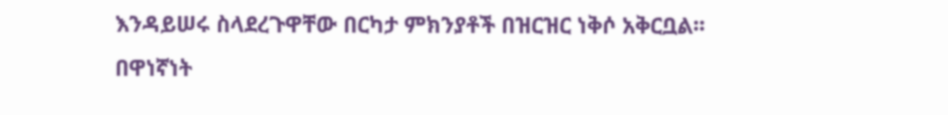እንዳይሠሩ ስላደረጉዋቸው በርካታ ምክንያቶች በዝርዝር ነቅሶ አቅርቧል፡፡
በዋነኛነት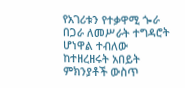የአገሪቱን የተቃዋሚ ጐራ በጋራ ለመሥራት ተግዳሮት ሆነዋል ተብለው ከተዘረዘሩት አበይት ምክንያቶች ውስጥ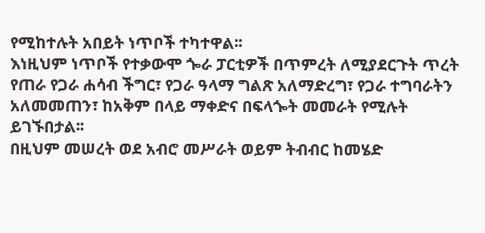የሚከተሉት አበይት ነጥቦች ተካተዋል፡፡
እነዚህም ነጥቦች የተቃውሞ ጐራ ፓርቲዎች በጥምረት ለሚያደርጉት ጥረት የጠራ የጋራ ሐሳብ ችግር፣ የጋራ ዓላማ ግልጽ አለማድረግ፣ የጋራ ተግባራትን አለመመጠን፣ ከአቅም በላይ ማቀድና በፍላጐት መመራት የሚሉት ይገኙበታል፡፡
በዚህም መሠረት ወደ አብሮ መሥራት ወይም ትብብር ከመሄድ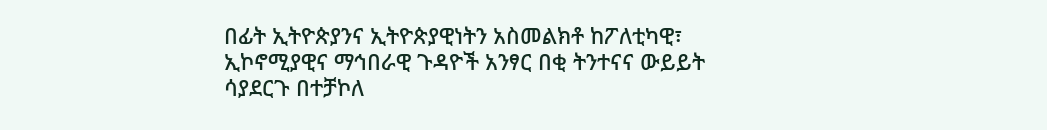በፊት ኢትዮጵያንና ኢትዮጵያዊነትን አስመልክቶ ከፖለቲካዊ፣ ኢኮኖሚያዊና ማኅበራዊ ጉዳዮች አንፃር በቂ ትንተናና ውይይት ሳያደርጉ በተቻኮለ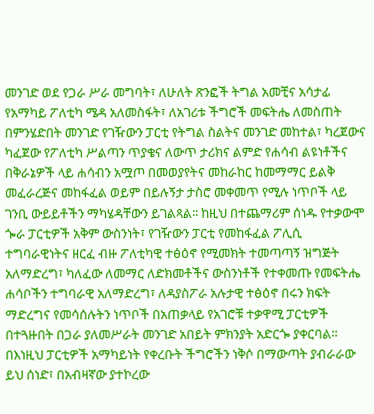መንገድ ወደ የጋራ ሥራ መግባት፣ ለሁለት ጽንፎች ትግል አመቺና አሳታፊ የአማካይ ፖለቲካ ሜዳ አለመስፋት፣ ለአገሪቱ ችግሮች መፍትሔ ለመስጠት በምንሄድበት መንገድ የገዥውን ፓርቲ የትግል ስልትና መንገድ መከተል፣ ካረጀውና ካፈጀው የፖለቲካ ሥልጣን ጥያቄና ለውጥ ታሪክና ልምድ የሐሳብ ልዩነቶችና በቅራኔዎች ላይ ሐሳብን አሟጦ በመወያየትና መከራከር ከመማማር ይልቅ መፈራረጅና መከፋፈል ወይም በይሉኝታ ታስሮ መቀመጥ የሚሉ ነጥቦች ላይ ገንቢ ውይይቶችን ማካሄዳቸውን ይገልጻል፡፡ ከዚህ በተጨማሪም ሰነዱ የተቃውሞ ጐራ ፓርቲዎች አቅም ውስንነት፣ የገዥውን ፓርቲ የመከፋፈል ፖሊሲ ተግባራዊነትና ዘርፈ ብዙ ፖለቲካዊ ተፅዕኖ የሚመክት ተመጣጣኝ ዝግጅት አለማድረግ፣ ካለፈው ለመማር ለድክመቶችና ውስንነቶች የተቀመጡ የመፍትሔ ሐሳቦችን ተግባራዊ አለማድረግ፣ ለዳያስፖራ አሉታዊ ተፅዕኖ በሩን ክፍት ማድረግና የመሳሰሉትን ነጥቦች በአጠቃላይ የአገሮቹ ተቃዋሚ ፓርቲዎች በተጓዙበት በጋራ ያለመሥራት መንገድ አበይት ምክንያት አድርጐ ያቀርባል፡፡
በእነዚህ ፓርቲዎች አማካይነት የቀረቡት ችግሮችን ነቅሶ በማውጣት ያብራራው ይህ ሰነድ፣ በአብዛኛው ያተኮረው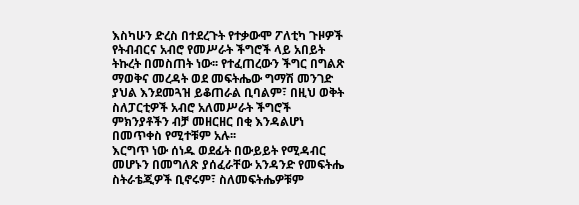እስካሁን ድረስ በተደረጉት የተቃውሞ ፖለቲካ ጉዞዎች የትብብርና አብሮ የመሥራት ችግሮች ላይ አበይት ትኩረት በመስጠት ነው፡፡ የተፈጠረውን ችግር በግልጽ ማወቅና መረዳት ወደ መፍትሔው ግማሽ መንገድ ያህል እንደመጓዝ ይቆጠራል ቢባልም፣ በዚህ ወቅት ስለፓርቲዎች አብሮ አለመሥራት ችግሮች ምክንያቶችን ብቻ መዘርዘር በቂ እንዳልሆነ በመጥቀስ የሚተቹም አሉ፡፡
እርግጥ ነው ሰነዱ ወደፊት በውይይት የሚዳብር መሆኑን በመግለጽ ያሰፈራቸው አንዳንድ የመፍትሔ ስትራቴጂዎች ቢኖሩም፣ ስለመፍትሔዎቹም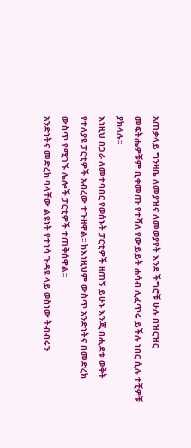አጠቃላይ ግንዛቤ ለመያዝና ለመወያየት እንደ ችግሮቹ ሁሉ በዝርዝር መፍትሔዎቹም ቢቀመጡ የተሻለ የውይይት ሐሳብ ሊፈጥሩ ይችሉ ነበር ሲሉ ተቺዎቹ ያክላሉ፡፡
እነዚህ በጋራ ለመተባበር የወሰኑት ፓርቲዎች ዘጠኝ ይሁኑ እንጂ በሒደቱ ወቅት የተለያዩ ፓርቲዎች አብረው ተጉዘዋል፡፡ ከእነዚህም ውስጥ አንድነትና በመድረክ ውስጥ የሚገኙ ሌሎች ፓርቲዎች ተጠቅሰዋል፡፡
አንድነትና መድረክ ባላቸው ልዩነት የተነሳ ጉዳዩ ላይ ወስነው ትብብሩን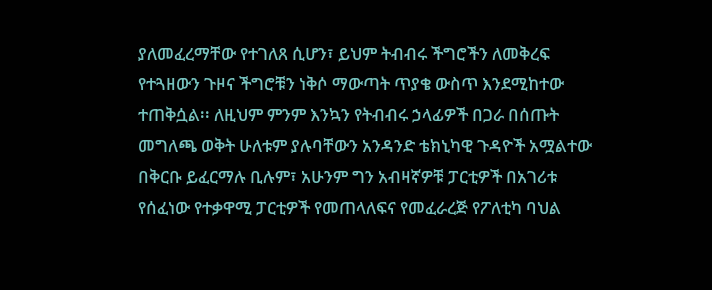ያለመፈረማቸው የተገለጸ ሲሆን፣ ይህም ትብብሩ ችግሮችን ለመቅረፍ የተጓዘውን ጉዞና ችግሮቹን ነቅሶ ማውጣት ጥያቄ ውስጥ እንደሚከተው ተጠቅሷል፡፡ ለዚህም ምንም እንኳን የትብብሩ ኃላፊዎች በጋራ በሰጡት መግለጫ ወቅት ሁለቱም ያሉባቸውን አንዳንድ ቴክኒካዊ ጉዳዮች አሟልተው በቅርቡ ይፈርማሉ ቢሉም፣ አሁንም ግን አብዛኛዎቹ ፓርቲዎች በአገሪቱ የሰፈነው የተቃዋሚ ፓርቲዎች የመጠላለፍና የመፈራረጅ የፖለቲካ ባህል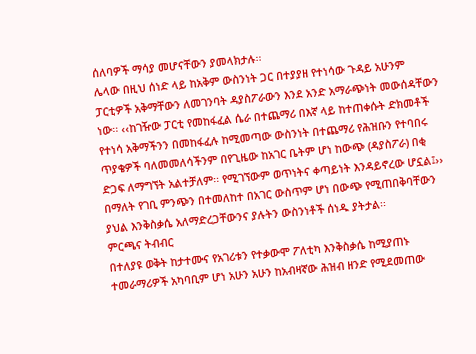ሰለባዎች ማሳያ መሆናቸውን ያመላክታሉ፡፡
ሌላው በዚህ ሰነድ ላይ ከአቅም ውስንነት ጋር በተያያዘ የተነሳው ጉዳይ አሁንም ፓርቲዎች አቅማቸውን ለመገንባት ዳያስፖራውን እንደ አንድ አማራጭነት መውሰዳቸውን ነው፡፡ ‹‹ከገዥው ፓርቲ የመከፋፈል ሴራ በተጨማሪ በእኛ ላይ ከተጠቀሱት ድክመቶች የተነሳ አቅማችንን በመከፋፈሉ ከሚመጣው ውስንነት በተጨማሪ የሕዝቡን የተባበሩ ጥያቄዎች ባለመመለሳችንም በየጊዜው ከአገር ቤትም ሆነ ከውጭ (ዳያስፖራ) በቂ ድጋፍ ለማግኘት አልተቻለም፡፡ የሚገኘውም ወጥነትና ቀጣይነት እንዳይኖረው ሆኗል፤›› በማለት የገቢ ምንጭን በተመለከተ በአገር ውስጥም ሆነ በውጭ የሚጠበቅባቸውን ያህል እንቅስቃሴ አለማድረጋቸውንና ያሉትን ውስንነቶች ሰነዱ ያትታል፡፡
ምርጫና ትብብር
በተለያዩ ወቅት ከታተሙና የአገሪቱን የተቃውሞ ፖለቲካ እንቅስቃሴ ከሚያጠኑ ተመራማሪዎች አካባቢም ሆነ አሁን አሁን ከአብዛኛው ሕዝብ ዘንድ የሚደመጠው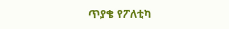ጥያቄ የፖለቲካ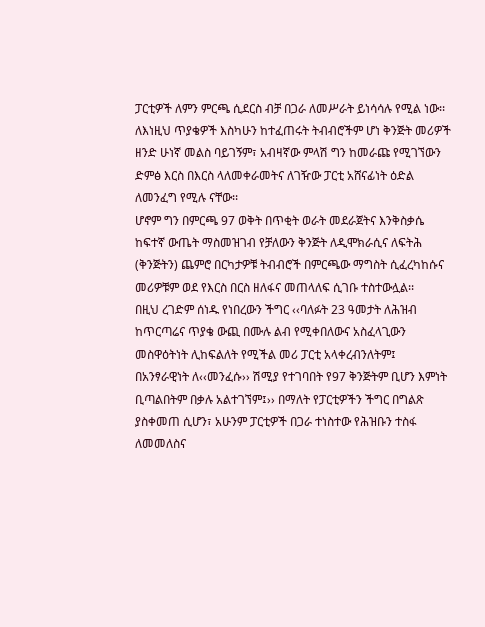ፓርቲዎች ለምን ምርጫ ሲደርስ ብቻ በጋራ ለመሥራት ይነሳሳሉ የሚል ነው፡፡ ለእነዚህ ጥያቄዎች እስካሁን ከተፈጠሩት ትብብሮችም ሆነ ቅንጅት መሪዎች ዘንድ ሁነኛ መልስ ባይገኝም፣ አብዛኛው ምላሽ ግን ከመራጩ የሚገኘውን ድምፅ እርስ በእርስ ላለመቀራመትና ለገዥው ፓርቲ አሸናፊነት ዕድል ለመንፈግ የሚሉ ናቸው፡፡
ሆኖም ግን በምርጫ 97 ወቅት በጥቂት ወራት መደራጀትና እንቅስቃሴ ከፍተኛ ውጤት ማስመዝገብ የቻለውን ቅንጅት ለዲሞክራሲና ለፍትሕ (ቅንጅትን) ጨምሮ በርካታዎቹ ትብብሮች በምርጫው ማግስት ሲፈረካከሱና መሪዎቹም ወደ የእርስ በርስ ዘለፋና መጠላለፍ ሲገቡ ተስተውሏል፡፡
በዚህ ረገድም ሰነዱ የነበረውን ችግር ‹‹ባለፉት 23 ዓመታት ለሕዝብ ከጥርጣሬና ጥያቄ ውጪ በሙሉ ልብ የሚቀበለውና አስፈላጊውን መስዋዕትነት ሊከፍልለት የሚችል መሪ ፓርቲ አላቀረብንለትም፤ በአንፃራዊነት ለ‹‹መንፈሱ›› ሽሚያ የተገባበት የ97 ቅንጅትም ቢሆን እምነት ቢጣልበትም በቃሉ አልተገኘም፤›› በማለት የፓርቲዎችን ችግር በግልጽ ያስቀመጠ ሲሆን፣ አሁንም ፓርቲዎች በጋራ ተነስተው የሕዝቡን ተስፋ ለመመለስና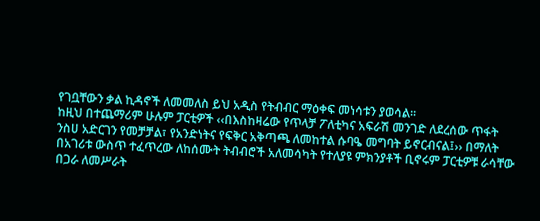የገቧቸውን ቃል ኪዳኖች ለመመለስ ይህ አዲስ የትብብር ማዕቀፍ መነሳቱን ያወሳል፡፡
ከዚህ በተጨማሪም ሁሉም ፓርቲዎች ‹‹በእስከዛሬው የጥላቻ ፖለቲካና አፍራሽ መንገድ ለደረሰው ጥፋት ንስሀ አድርገን የመቻቻል፣ የአንድነትና የፍቅር አቅጣጫ ለመከተል ሱባዔ መግባት ይኖርብናል፤›› በማለት በአገሪቱ ውስጥ ተፈጥረው ለከሰሙት ትብብሮች አለመሳካት የተለያዩ ምክንያቶች ቢኖሩም ፓርቲዎቹ ራሳቸው በጋራ ለመሥራት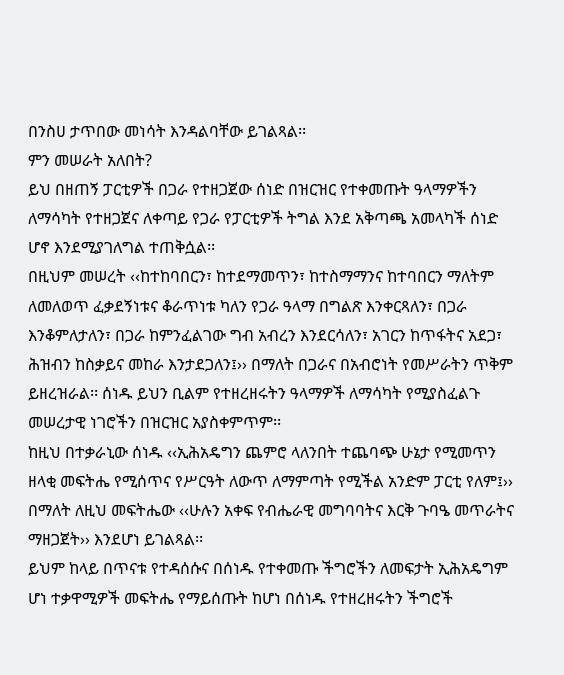በንስሀ ታጥበው መነሳት እንዳልባቸው ይገልጻል፡፡
ምን መሠራት አለበት?
ይህ በዘጠኝ ፓርቲዎች በጋራ የተዘጋጀው ሰነድ በዝርዝር የተቀመጡት ዓላማዎችን ለማሳካት የተዘጋጀና ለቀጣይ የጋራ የፓርቲዎች ትግል እንደ አቅጣጫ አመላካች ሰነድ ሆኖ እንደሚያገለግል ተጠቅሷል፡፡
በዚህም መሠረት ‹‹ከተከባበርን፣ ከተደማመጥን፣ ከተስማማንና ከተባበርን ማለትም ለመለወጥ ፈቃደኝነቱና ቆራጥነቱ ካለን የጋራ ዓላማ በግልጽ እንቀርጻለን፣ በጋራ እንቆምለታለን፣ በጋራ ከምንፈልገው ግብ አብረን እንደርሳለን፣ አገርን ከጥፋትና አደጋ፣ ሕዝብን ከስቃይና መከራ እንታደጋለን፤›› በማለት በጋራና በአብሮነት የመሥራትን ጥቅም ይዘረዝራል፡፡ ሰነዱ ይህን ቢልም የተዘረዘሩትን ዓላማዎች ለማሳካት የሚያስፈልጉ መሠረታዊ ነገሮችን በዝርዝር አያስቀምጥም፡፡
ከዚህ በተቃራኒው ሰነዱ ‹‹ኢሕአዴግን ጨምሮ ላለንበት ተጨባጭ ሁኔታ የሚመጥን ዘላቂ መፍትሔ የሚሰጥና የሥርዓት ለውጥ ለማምጣት የሚችል አንድም ፓርቲ የለም፤›› በማለት ለዚህ መፍትሔው ‹‹ሁሉን አቀፍ የብሔራዊ መግባባትና እርቅ ጉባዔ መጥራትና ማዘጋጀት›› እንደሆነ ይገልጻል፡፡
ይህም ከላይ በጥናቱ የተዳሰሱና በሰነዱ የተቀመጡ ችግሮችን ለመፍታት ኢሕአዴግም ሆነ ተቃዋሚዎች መፍትሔ የማይሰጡት ከሆነ በሰነዱ የተዘረዘሩትን ችግሮች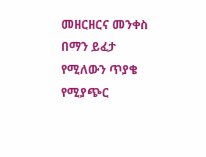መዘርዘርና መንቀስ በማን ይፈታ የሚለውን ጥያቄ የሚያጭር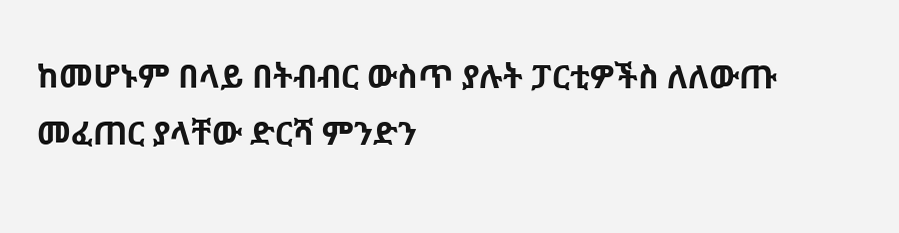ከመሆኑም በላይ በትብብር ውስጥ ያሉት ፓርቲዎችስ ለለውጡ መፈጠር ያላቸው ድርሻ ምንድን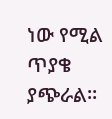ነው የሚል ጥያቄ ያጭራል፡፡